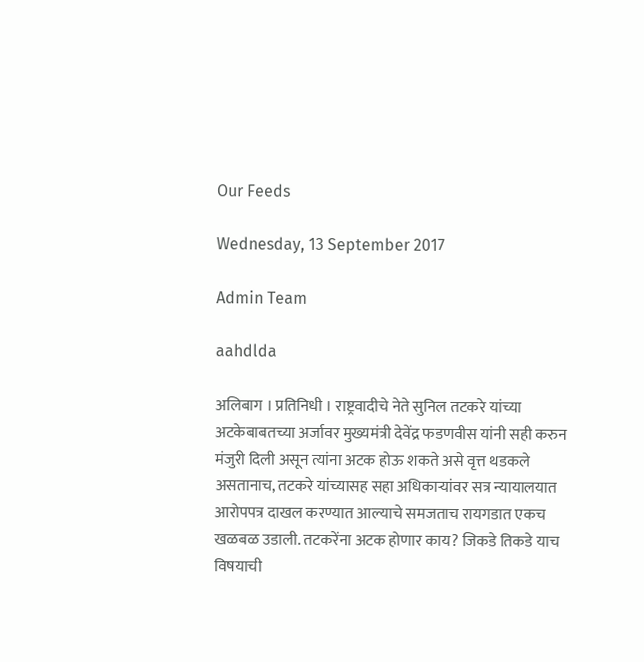Our Feeds

Wednesday, 13 September 2017

Admin Team

aahdlda

अलिबाग । प्रतिनिधी । राष्ट्रवादीचे नेते सुनिल तटकरे यांच्या अटकेबाबतच्या अर्जावर मुख्यमंत्री देवेंद्र फडणवीस यांनी सही करुन मंजुरी दिली असून त्यांना अटक होऊ शकते असे वृत्त थडकले असतानाच, तटकरे यांच्यासह सहा अधिकार्‍यांवर सत्र न्यायालयात आरोपपत्र दाखल करण्यात आल्याचे समजताच रायगडात एकच खळबळ उडाली. तटकरेंना अटक होणार काय? जिकडे तिकडे याच विषयाची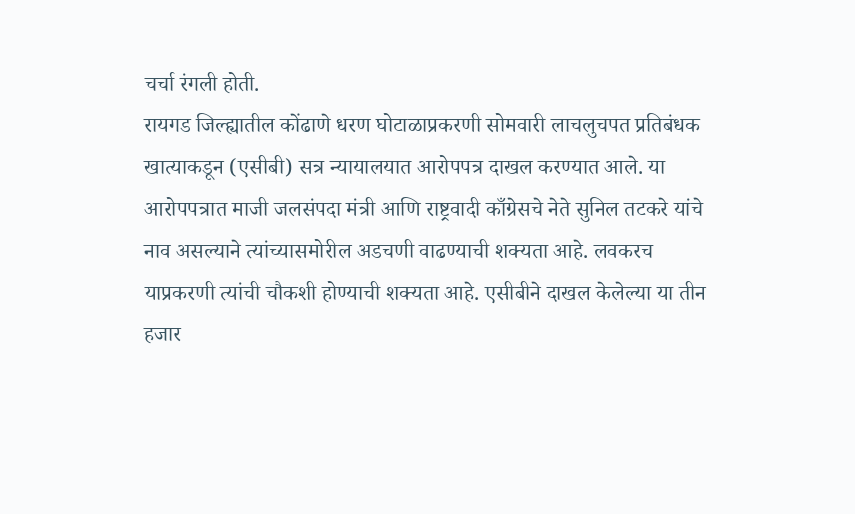चर्चा रंगली होती.
रायगड जिल्ह्यातील कोंढाणे धरण घोटाळाप्रकरणी सोमवारी लाचलुचपत प्रतिबंधक खात्याकडून (एसीबी) सत्र न्यायालयात आरोपपत्र दाखल करण्यात आले. या आरोपपत्रात माजी जलसंपदा मंत्री आणि राष्ट्रवादी काँग्रेसचे नेते सुनिल तटकरे यांचे नाव असल्याने त्यांच्यासमोरील अडचणी वाढण्याची शक्यता आहे. लवकरच याप्रकरणी त्यांची चौकशी होण्याची शक्यता आहे. एसीबीने दाखल केलेल्या या तीन हजार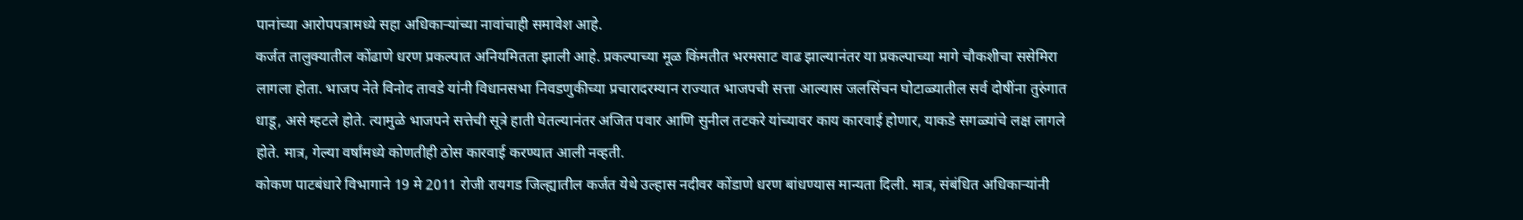पानांच्या आरोपपत्रामध्ये सहा अधिकार्‍यांच्या नावांचाही समावेश आहे.
कर्जत तालुक्यातील कोंढाणे धरण प्रकल्पात अनियमितता झाली आहे. प्रकल्पाच्या मूळ किंमतीत भरमसाट वाढ झाल्यानंतर या प्रकल्पाच्या मागे चौकशीचा ससेमिरा लागला होता. भाजप नेते विनोद तावडे यांनी विधानसभा निवडणुकीच्या प्रचारादरम्यान राज्यात भाजपची सत्ता आल्यास जलसिंचन घोटाळ्यातील सर्व दोषींना तुरुंगात धाडू, असे म्हटले होते. त्यामुळे भाजपने सत्तेची सूत्रे हाती घेतल्यानंतर अजित पवार आणि सुनील तटकरे यांच्यावर काय कारवाई होणार, याकडे सगळ्यांचे लक्ष लागले होते. मात्र, गेल्या वर्षांमध्ये कोणतीही ठोस कारवाई करण्यात आली नव्हती.
कोकण पाटबंधारे विभागाने 19 मे 2011 रोजी रायगड जिल्ह्यातील कर्जत येथे उल्हास नदीवर कोंडाणे धरण बांधण्यास मान्यता दिली. मात्र, संबंधित अधिकार्‍यांनी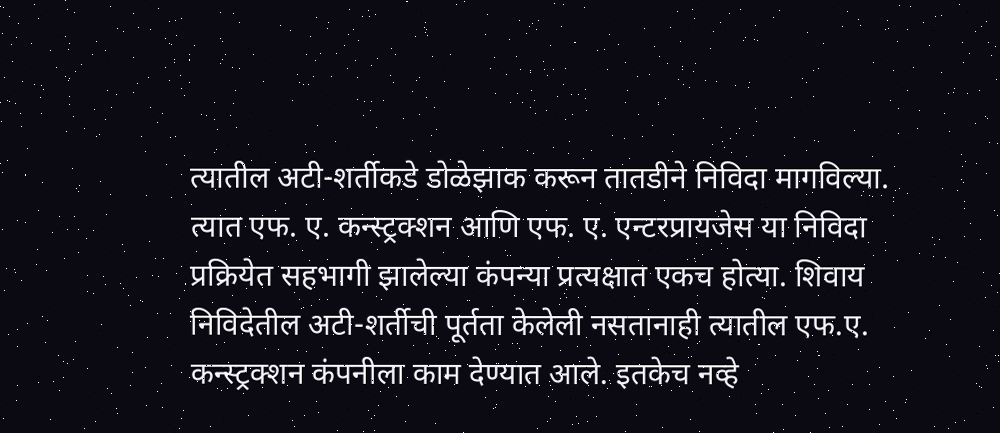त्यातील अटी-शर्तीकडे डोळेझाक करून तातडीने निविदा मागविल्या. त्यात एफ. ए. कन्स्ट्रक्शन आणि एफ. ए. एन्टरप्रायजेस या निविदा प्रक्रियेत सहभागी झालेल्या कंपन्या प्रत्यक्षात एकच होत्या. शिवाय निविदेतील अटी-शर्तीची पूर्तता केलेली नसतानाही त्यातील एफ.ए. कन्स्ट्रक्शन कंपनीला काम देण्यात आले. इतकेच नव्हे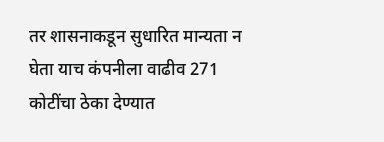तर शासनाकडून सुधारित मान्यता न घेता याच कंपनीला वाढीव 271 कोटींचा ठेका देण्यात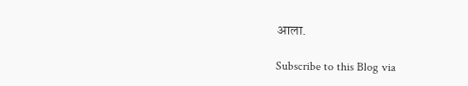आला.

Subscribe to this Blog via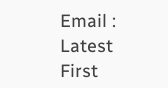Email :
Latest
First